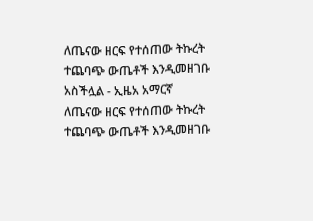ለጤናው ዘርፍ የተሰጠው ትኩረት ተጨባጭ ውጤቶች እንዲመዘገቡ አስችሏል - ኢዜአ አማርኛ
ለጤናው ዘርፍ የተሰጠው ትኩረት ተጨባጭ ውጤቶች እንዲመዘገቡ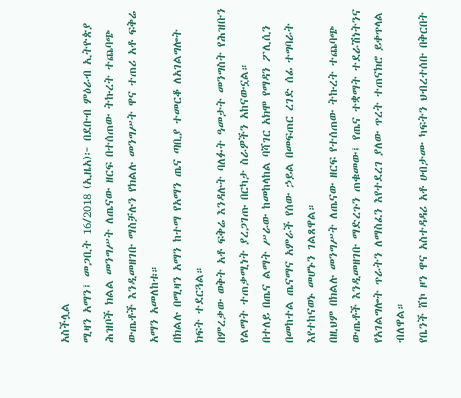አስችሏል
ሚዛን አማን፤ መጋቢት 16/2018 (ኢዜአ)፦ በደቡብ ምዕራብ ኢትዮጵያ ሕዝቦች ክልል መንግሥት ለጤናው ዘርፍ በተሰጠው ትኩረት ተጨባጭ ውጤቶች እንዲመዘገቡ ማስቻሉን የክልሉ መንግሥት ዋና ተጠሪ አቶ ፍቅሬ አማን አመለከቱ።
በክልሉ በሚዛን አማን ከተማ የአማን ጤና ጣቢያ ተመርቆ ለአገልግሎት ክፍት ተደርጓል።
በምረቃው ወቅት አቶ ፍቅሬ እንዳሉት ባለፉት ዓመታት መንግስት የሕዝቡን የልማት ተጠቃሚነት ያረጋገጡ በርካታ ስራዎችን አከናውኗል።
በተለይ በጤና ልማት ሥራው ከመከላከል ባሻገር አክሞ የማዳን ፖሊሲን በመከተል ጤናማና አምራች የሰው ኃይል በመፍጠር ረገድ ሰፊ ተግባራት እየተከናወኑ መሆኑን ገልጸዋል።
በዚህም በክልሉ መንግሥት ለጤናው ዘርፍ የተሰጠው ትኩረት ተጨባጭ ውጤቶች እንዲመዘገቡ ማድረጉን ጠቁመው፤ የጤና ተቋማት ተደራሽነትንና የአገልግሎት ጥራትን ለማስፈን እየተደረገ ያለው ጥረት ተጠናክሮ ይቀጥላል ብለዋል።
የቤንች ሸኮ ዞን ዋና አስተዳዳሪ አቶ ሀብታሙ ካፍትን ህብረተሰቡ በቅርበት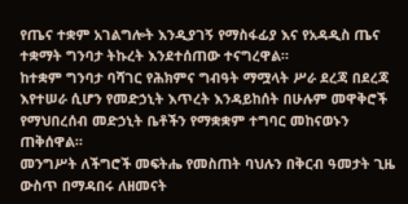የጤና ተቋም አገልግሎት እንዲያገኝ የማስፋፊያ እና የአዳዲስ ጤና ተቋማት ግንባታ ትኩረት እንደተሰጠው ተናግረዋል።
ከተቋም ግንባታ ባሻገር የሕክምና ግብዓት ማሟላት ሥራ ደረጃ በደረጃ እየተሠራ ሲሆን የመድኃኒት እጥረት እንዳይከሰት በሁሉም መዋቅሮች የማህበረሰብ መድኃኒት ቤቶችን የማቋቋም ተግባር መከናወኑን ጠቅሰዋል።
መንግሥት ለችግሮች መፍትሔ የመስጠት ባህሉን በቅርብ ዓመታት ጊዜ ውስጥ በማዳበሩ ለዘመናት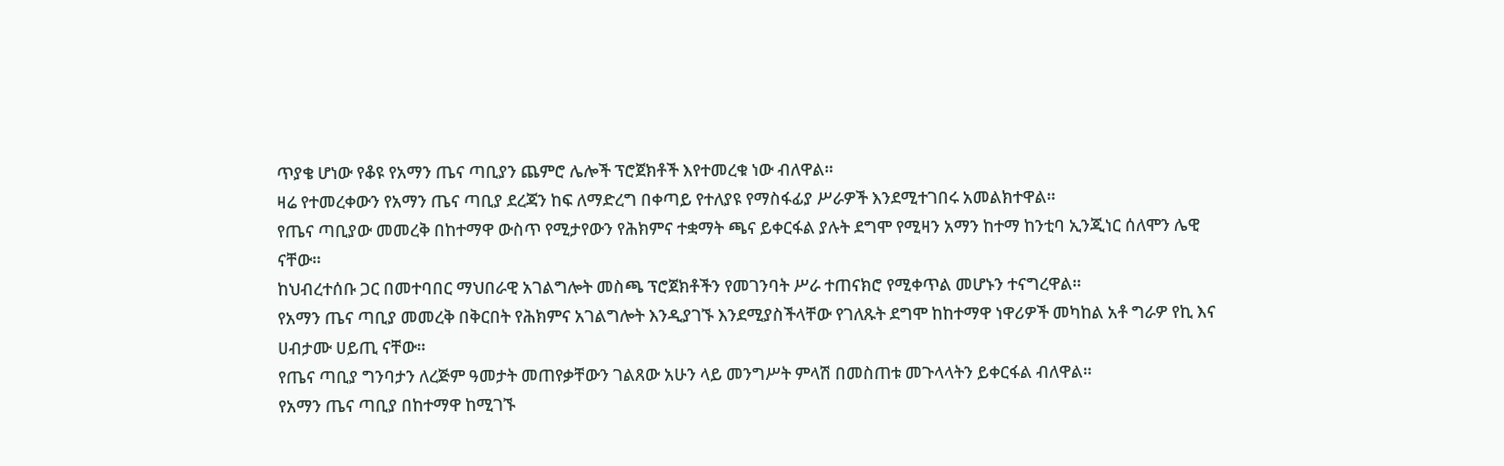ጥያቄ ሆነው የቆዩ የአማን ጤና ጣቢያን ጨምሮ ሌሎች ፕሮጀክቶች እየተመረቁ ነው ብለዋል።
ዛሬ የተመረቀውን የአማን ጤና ጣቢያ ደረጃን ከፍ ለማድረግ በቀጣይ የተለያዩ የማስፋፊያ ሥራዎች እንደሚተገበሩ አመልክተዋል።
የጤና ጣቢያው መመረቅ በከተማዋ ውስጥ የሚታየውን የሕክምና ተቋማት ጫና ይቀርፋል ያሉት ደግሞ የሚዛን አማን ከተማ ከንቲባ ኢንጂነር ሰለሞን ሌዊ ናቸው።
ከህብረተሰቡ ጋር በመተባበር ማህበራዊ አገልግሎት መስጫ ፕሮጀክቶችን የመገንባት ሥራ ተጠናክሮ የሚቀጥል መሆኑን ተናግረዋል።
የአማን ጤና ጣቢያ መመረቅ በቅርበት የሕክምና አገልግሎት እንዲያገኙ እንደሚያስችላቸው የገለጹት ደግሞ ከከተማዋ ነዋሪዎች መካከል አቶ ግራዎ የኪ እና ሀብታሙ ሀይጢ ናቸው።
የጤና ጣቢያ ግንባታን ለረጅም ዓመታት መጠየቃቸውን ገልጸው አሁን ላይ መንግሥት ምላሽ በመስጠቱ መጉላላትን ይቀርፋል ብለዋል።
የአማን ጤና ጣቢያ በከተማዋ ከሚገኙ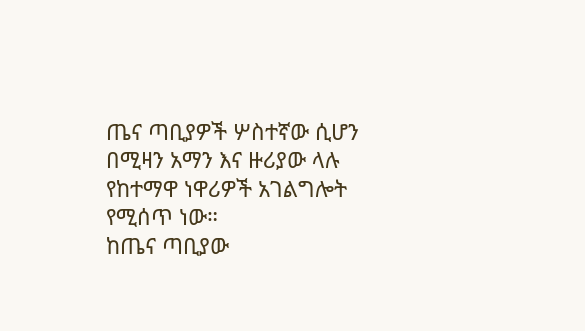ጤና ጣቢያዎች ሦስተኛው ሲሆን በሚዛን አማን እና ዙሪያው ላሉ የከተማዋ ነዋሪዎች አገልግሎት የሚሰጥ ነው።
ከጤና ጣቢያው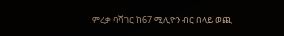ምረቃ ባሻገር ከ67 ሚሊዮን ብር በላይ ወጪ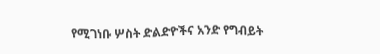የሚገነቡ ሦስት ድልድዮችና አንድ የግብይት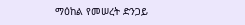ማዕከል የመሠረት ድንጋይ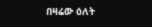በዛሬው ዕለት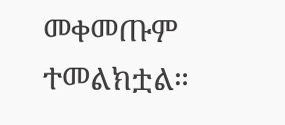መቀመጡም ተመልክቷል።